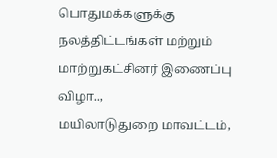பொதுமக்களுக்கு நலத்திட்டங்கள் மற்றும் மாற்றுகட்சினர் இணைப்பு விழா..,
மயிலாடுதுறை மாவட்டம்,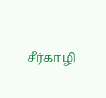சீர்காழி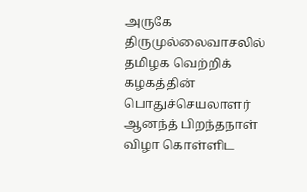அருகே திருமுல்லைவாசலில் தமிழக வெற்றிக் கழகத்தின் பொதுச்செயலாளர் ஆனந்த் பிறந்தநாள் விழா கொள்ளிட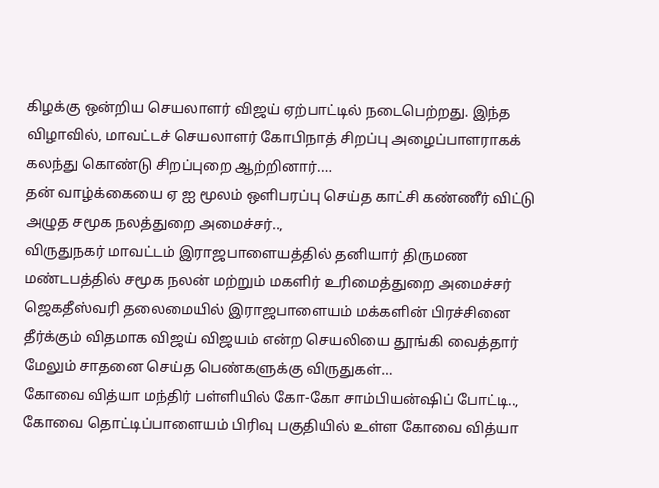கிழக்கு ஒன்றிய செயலாளர் விஜய் ஏற்பாட்டில் நடைபெற்றது. இந்த விழாவில், மாவட்டச் செயலாளர் கோபிநாத் சிறப்பு அழைப்பாளராகக் கலந்து கொண்டு சிறப்புறை ஆற்றினார்.…
தன் வாழ்க்கையை ஏ ஐ மூலம் ஒளிபரப்பு செய்த காட்சி கண்ணீர் விட்டு அழுத சமூக நலத்துறை அமைச்சர்..,
விருதுநகர் மாவட்டம் இராஜபாளையத்தில் தனியார் திருமண மண்டபத்தில் சமூக நலன் மற்றும் மகளிர் உரிமைத்துறை அமைச்சர் ஜெகதீஸ்வரி தலைமையில் இராஜபாளையம் மக்களின் பிரச்சினை தீர்க்கும் விதமாக விஜய் விஜயம் என்ற செயலியை தூங்கி வைத்தார் மேலும் சாதனை செய்த பெண்களுக்கு விருதுகள்…
கோவை வித்யா மந்திர் பள்ளியில் கோ-கோ சாம்பியன்ஷிப் போட்டி..,
கோவை தொட்டிப்பாளையம் பிரிவு பகுதியில் உள்ள கோவை வித்யா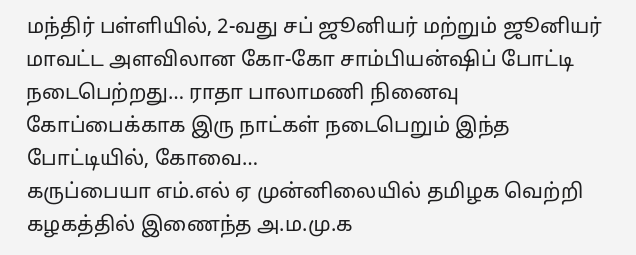மந்திர் பள்ளியில், 2-வது சப் ஜூனியர் மற்றும் ஜூனியர் மாவட்ட அளவிலான கோ-கோ சாம்பியன்ஷிப் போட்டி நடைபெற்றது… ராதா பாலாமணி நினைவு கோப்பைக்காக இரு நாட்கள் நடைபெறும் இந்த போட்டியில், கோவை…
கருப்பையா எம்.எல் ஏ முன்னிலையில் தமிழக வெற்றி கழகத்தில் இணைந்த அ.ம.மு.க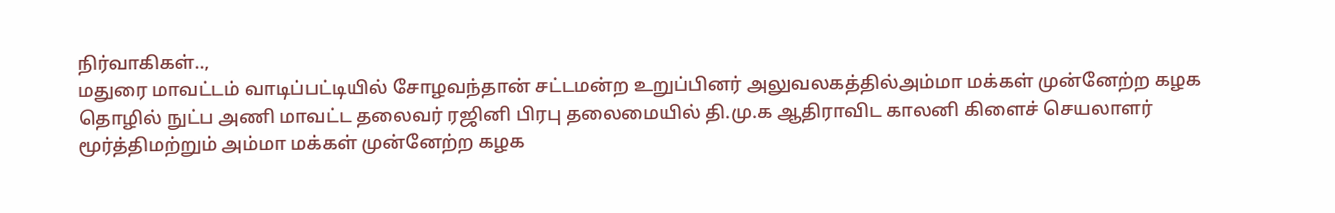நிர்வாகிகள்..,
மதுரை மாவட்டம் வாடிப்பட்டியில் சோழவந்தான் சட்டமன்ற உறுப்பினர் அலுவலகத்தில்அம்மா மக்கள் முன்னேற்ற கழக தொழில் நுட்ப அணி மாவட்ட தலைவர் ரஜினி பிரபு தலைமையில் தி.மு.க ஆதிராவிட காலனி கிளைச் செயலாளர் மூர்த்திமற்றும் அம்மா மக்கள் முன்னேற்ற கழக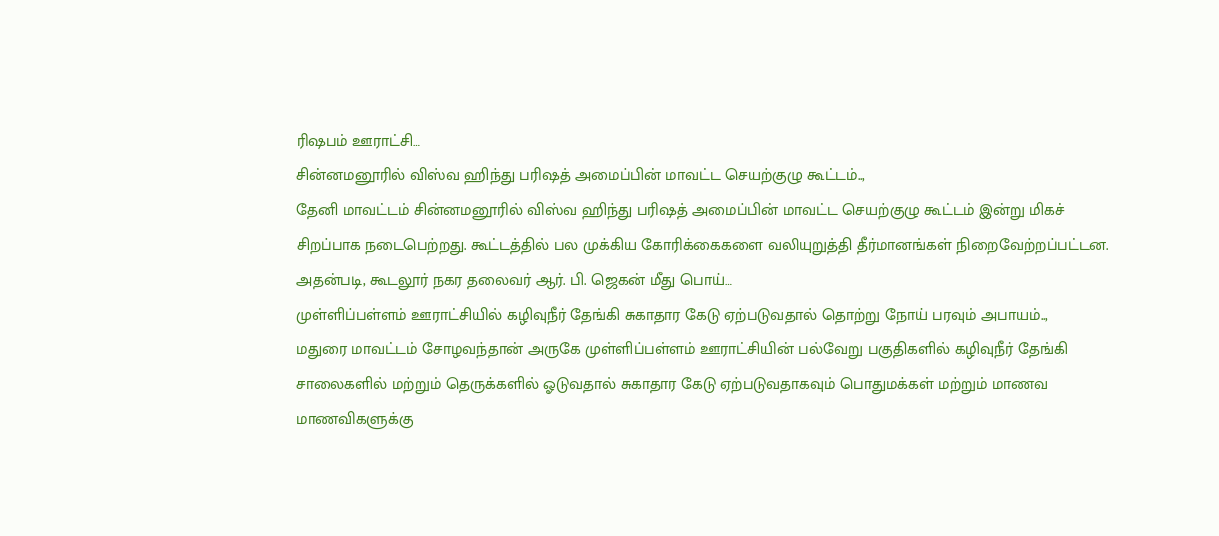ரிஷபம் ஊராட்சி…
சின்னமனூரில் விஸ்வ ஹிந்து பரிஷத் அமைப்பின் மாவட்ட செயற்குழு கூட்டம்..,
தேனி மாவட்டம் சின்னமனூரில் விஸ்வ ஹிந்து பரிஷத் அமைப்பின் மாவட்ட செயற்குழு கூட்டம் இன்று மிகச் சிறப்பாக நடைபெற்றது. கூட்டத்தில் பல முக்கிய கோரிக்கைகளை வலியுறுத்தி தீர்மானங்கள் நிறைவேற்றப்பட்டன. அதன்படி, கூடலூர் நகர தலைவர் ஆர். பி. ஜெகன் மீது பொய்…
முள்ளிப்பள்ளம் ஊராட்சியில் கழிவுநீர் தேங்கி சுகாதார கேடு ஏற்படுவதால் தொற்று நோய் பரவும் அபாயம்..,
மதுரை மாவட்டம் சோழவந்தான் அருகே முள்ளிப்பள்ளம் ஊராட்சியின் பல்வேறு பகுதிகளில் கழிவுநீர் தேங்கி சாலைகளில் மற்றும் தெருக்களில் ஓடுவதால் சுகாதார கேடு ஏற்படுவதாகவும் பொதுமக்கள் மற்றும் மாணவ மாணவிகளுக்கு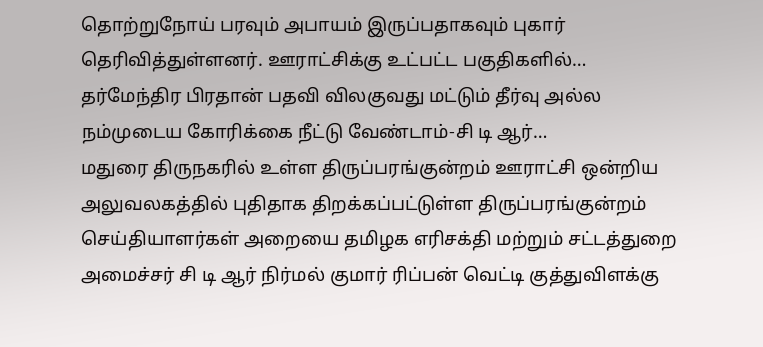தொற்றுநோய் பரவும் அபாயம் இருப்பதாகவும் புகார் தெரிவித்துள்ளனர். ஊராட்சிக்கு உட்பட்ட பகுதிகளில்…
தர்மேந்திர பிரதான் பதவி விலகுவது மட்டும் தீர்வு அல்ல நம்முடைய கோரிக்கை நீட்டு வேண்டாம்-சி டி ஆர்…
மதுரை திருநகரில் உள்ள திருப்பரங்குன்றம் ஊராட்சி ஒன்றிய அலுவலகத்தில் புதிதாக திறக்கப்பட்டுள்ள திருப்பரங்குன்றம் செய்தியாளர்கள் அறையை தமிழக எரிசக்தி மற்றும் சட்டத்துறை அமைச்சர் சி டி ஆர் நிர்மல் குமார் ரிப்பன் வெட்டி குத்துவிளக்கு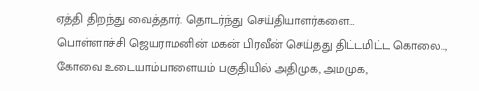ஏத்தி திறந்து வைத்தார். தொடர்ந்து செய்தியாளர்களை…
பொள்ளாச்சி ஜெயராமனின் மகன் பிரவீன் செய்தது திட்டமிட்ட கொலை..,
கோவை உடையாம்பாளையம் பகுதியில் அதிமுக, அமமுக,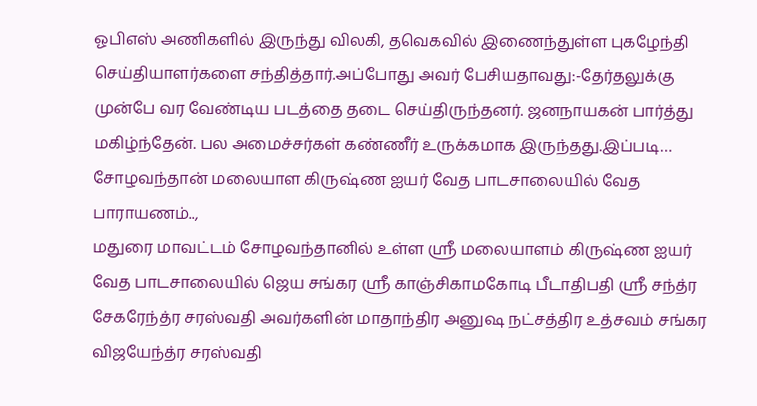ஓபிஎஸ் அணிகளில் இருந்து விலகி, தவெகவில் இணைந்துள்ள புகழேந்தி செய்தியாளர்களை சந்தித்தார்.அப்போது அவர் பேசியதாவது:-தேர்தலுக்கு முன்பே வர வேண்டிய படத்தை தடை செய்திருந்தனர். ஜனநாயகன் பார்த்து மகிழ்ந்தேன். பல அமைச்சர்கள் கண்ணீர் உருக்கமாக இருந்தது.இப்படி…
சோழவந்தான் மலையாள கிருஷ்ண ஐயர் வேத பாடசாலையில் வேத பாராயணம்..,
மதுரை மாவட்டம் சோழவந்தானில் உள்ள ஸ்ரீ மலையாளம் கிருஷ்ண ஐயர் வேத பாடசாலையில் ஜெய சங்கர ஸ்ரீ காஞ்சிகாமகோடி பீடாதிபதி ஸ்ரீ சந்த்ர சேகரேந்த்ர சரஸ்வதி அவர்களின் மாதாந்திர அனுஷ நட்சத்திர உத்சவம் சங்கர விஜயேந்த்ர சரஸ்வதி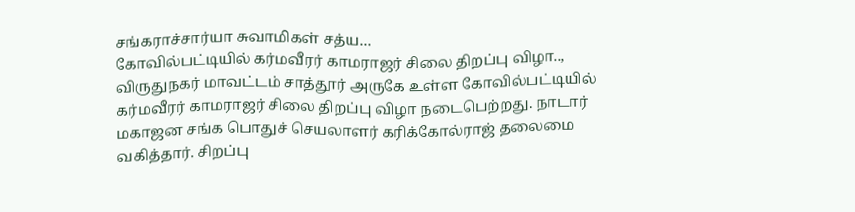சங்கராச்சார்யா சுவாமிகள் சத்ய…
கோவில்பட்டியில் கர்மவீரர் காமராஜர் சிலை திறப்பு விழா..,
விருதுநகர் மாவட்டம் சாத்தூர் அருகே உள்ள கோவில்பட்டியில் கர்மவீரர் காமராஜர் சிலை திறப்பு விழா நடைபெற்றது. நாடார் மகாஜன சங்க பொதுச் செயலாளர் கரிக்கோல்ராஜ் தலைமை வகித்தார். சிறப்பு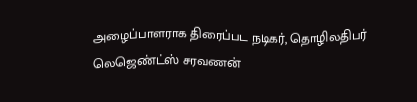அழைப்பாளராக திரைப்பட நடிகர், தொழிலதிபர் லெஜெண்ட்ஸ் சரவணன்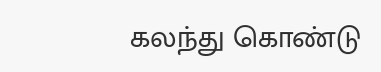கலந்து கொண்டு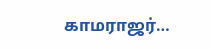காமராஜர்…